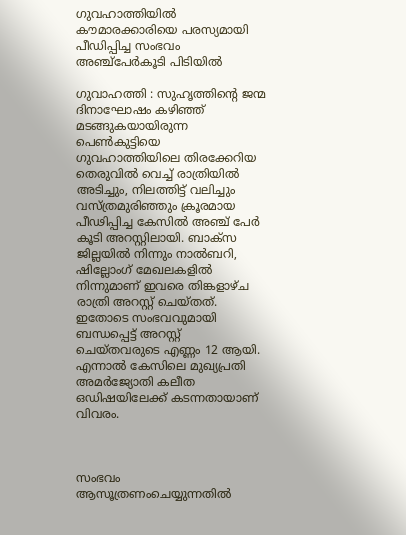ഗുവഹാത്തിയില്‍ കൗമാരക്കാരിയെ പരസ്യമായി പീഡിപ്പിച്ച സംഭവം അഞ്ച്‌പേര്‍കൂടി പിടിയില്‍

ഗുവാഹത്തി : സുഹൃത്തിന്റെ ജന്മ ദിനാഘോഷം കഴിഞ്ഞ് മടങ്ങുകയായിരുന്ന പെണ്‍കുട്ടിയെ ഗുവഹാത്തിയിലെ തിരക്കേറിയ തെരുവില്‍ വെച്ച് രാത്രിയില്‍ അടിച്ചും, നിലത്തിട്ട് വലിച്ചും വസ്ത്രമുരിഞ്ഞും ക്രൂരമായ പീഢിപ്പിച്ച കേസില്‍ അഞ്ച് പേര്‍ കൂടി അറസ്റ്റിലായി. ബാക്സ ജില്ലയില്‍ നിന്നും നാല്‍ബറി, ഷില്ലോംഗ് മേഖലകളില്‍ നിന്നുമാണ് ഇവരെ തിങ്കളാഴ്ച രാത്രി അറസ്റ്റ് ചെയ്തത്. ഇതോടെ സംഭവവുമായി ബന്ധപ്പെട്ട് അറസ്റ്റ് ചെയ്തവരുടെ എണ്ണം 12 ആയി. എന്നാല്‍ കേസിലെ മുഖ്യപ്രതി അമര്‍ജ്യോതി കലീത ഒഡിഷയിലേക്ക് കടന്നതായാണ് വിവരം.



സംഭവം ആസൂത്രണംചെയ്യുന്നതില്‍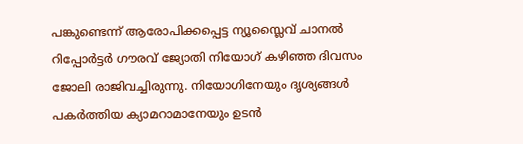പങ്കുണ്ടെന്ന് ആരോപിക്കപ്പെട്ട ന്യൂസ്ലൈവ് ചാനല്‍ റിപ്പോര്‍ട്ടര്‍ ഗൗരവ് ജ്യോതി നിയോഗ് കഴിഞ്ഞ ദിവസം ജോലി രാജിവച്ചിരുന്നു. നിയോഗിനേയും ദൃശ്യങ്ങള്‍ പകര്‍ത്തിയ ക്യാമറാമാനേയും ഉടന്‍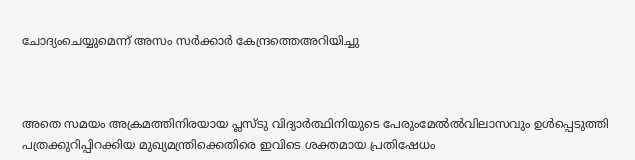ചോദ്യംചെയ്യുമെന്ന് അസം സര്‍ക്കാര്‍ കേന്ദ്രത്തെഅറിയിച്ചു



അതെ സമയം അക്രമത്തിനിരയായ പ്ലസ്ടു വിദ്യാര്‍ത്ഥിനിയുടെ പേരുംമേല്‍ല്‍വിലാസവും ഉള്‍പ്പെടുത്തി പത്രക്കുറിപ്പിറക്കിയ മുഖ്യമന്ത്രിക്കെതിരെ ഇവിടെ ശക്തമായ പ്രതിഷേധം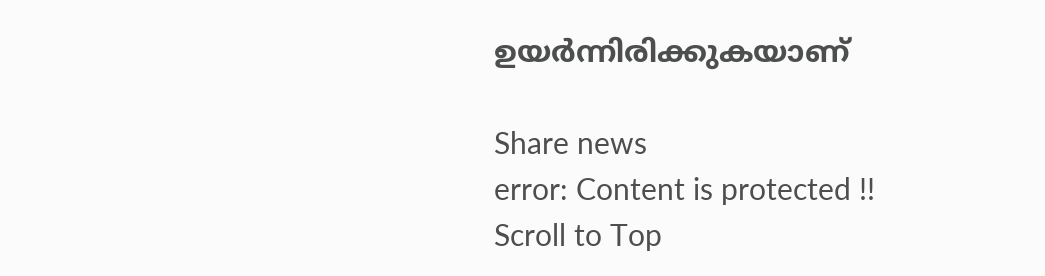ഉയര്‍ന്നിരിക്കുകയാണ്‌

Share news
error: Content is protected !!
Scroll to Top